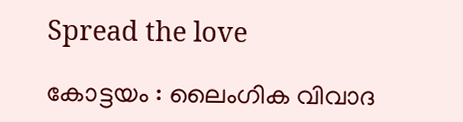Spread the love

കോട്ടയം : ലൈംഗിക വിവാദ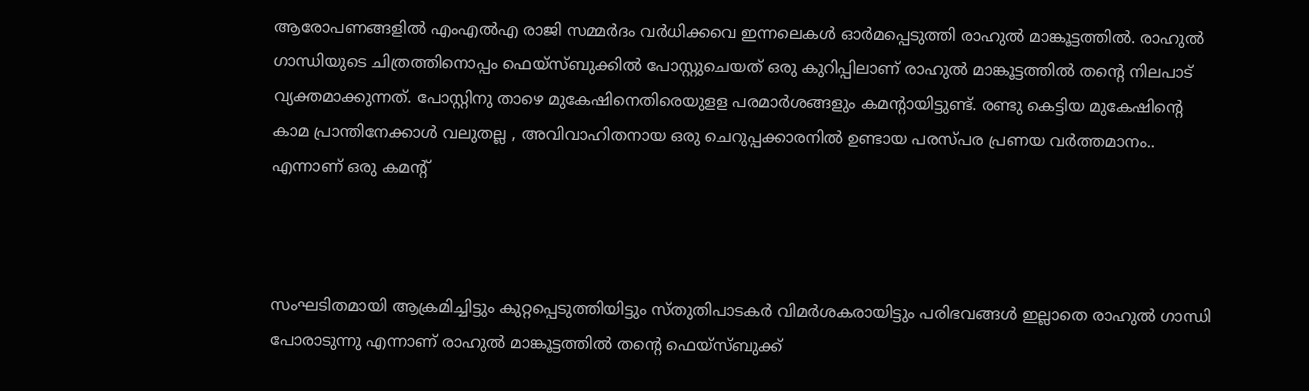ആരോപണങ്ങളില്‍ എംഎല്‍എ രാജി സമ്മര്‍ദം വര്‍ധിക്കവെ ഇന്നലെകള്‍ ഓര്‍മപ്പെടുത്തി രാഹുല്‍ മാങ്കൂട്ടത്തില്‍. രാഹുല്‍ ഗാന്ധിയുടെ ചിത്രത്തിനൊപ്പം ഫെയ്സ്ബുക്കില്‍ പോസ്റ്റുചെയത് ഒരു കുറിപ്പിലാണ് രാഹുല്‍ മാങ്കൂട്ടത്തില്‍ തന്റെ നിലപാട് വ്യക്തമാക്കുന്നത്. പോസ്റ്റിനു താഴെ മുകേഷിനെതിരെയുളള പരമാര്‍ശങ്ങളും കമന്റായിട്ടുണ്ട്. രണ്ടു കെട്ടിയ മുകേഷിന്റെ കാമ പ്രാന്തിനേക്കാള്‍ വലുതല്ല , അവിവാഹിതനായ ഒരു ചെറുപ്പക്കാരനില്‍ ഉണ്ടായ പരസ്പര പ്രണയ വര്‍ത്തമാനം.. എന്നാണ് ഒരു കമന്റ്



സംഘടിതമായി ആക്രമിച്ചിട്ടും കുറ്റപ്പെടുത്തിയിട്ടും സ്തുതിപാടകര്‍ വിമര്‍ശകരായിട്ടും പരിഭവങ്ങള്‍ ഇല്ലാതെ രാഹുല്‍ ഗാന്ധി പോരാടുന്നു എന്നാണ് രാഹുല്‍ മാങ്കൂട്ടത്തില്‍ തന്റെ ഫെയ്സ്ബുക്ക്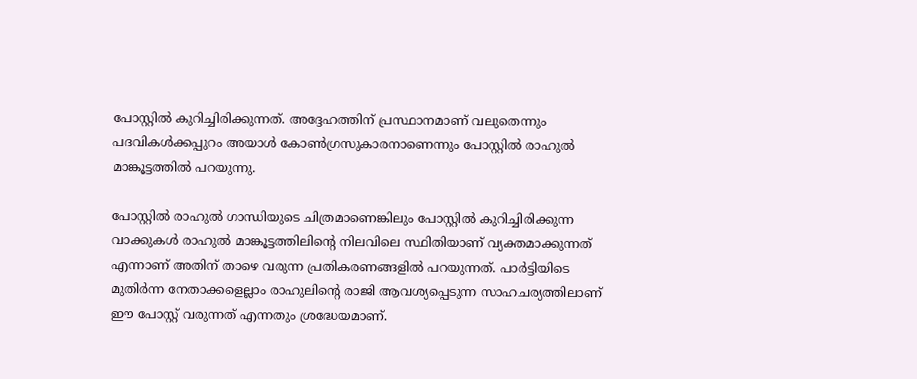പോസ്റ്റില്‍ കുറിച്ചിരിക്കുന്നത്. അദ്ദേഹത്തിന് പ്രസ്ഥാനമാണ് വലുതെന്നും പദവികള്‍ക്കപ്പുറം അയാള്‍ കോണ്‍ഗ്രസുകാരനാണെന്നും പോസ്റ്റില്‍ രാഹുല്‍ മാങ്കൂട്ടത്തില്‍ പറയുന്നു.

പോസ്റ്റില്‍ രാഹുല്‍ ഗാന്ധിയുടെ ചിത്രമാണെങ്കിലും പോസ്റ്റില്‍ കുറിച്ചിരിക്കുന്ന വാക്കുകള്‍ രാഹുല്‍ മാങ്കൂട്ടത്തിലിന്റെ നിലവിലെ സ്ഥിതിയാണ് വ്യക്തമാക്കുന്നത് എന്നാണ് അതിന് താഴെ വരുന്ന പ്രതികരണങ്ങളില്‍ പറയുന്നത്. പാര്‍ട്ടിയിടെ മുതിര്‍ന്ന നേതാക്കളെല്ലാം രാഹുലിന്റെ രാജി ആവശ്യപ്പെടുന്ന സാഹചര്യത്തിലാണ് ഈ പോസ്റ്റ് വരുന്നത് എന്നതും ശ്രദ്ധേയമാണ്.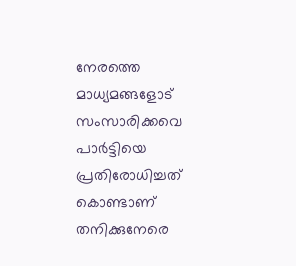നേരത്തെ മാധ്യമങ്ങളോട് സംസാരിക്കവെ പാര്‍ട്ടിയെ പ്രതിരോധിച്ചത് കൊണ്ടാണ് തനിക്കുനേരെ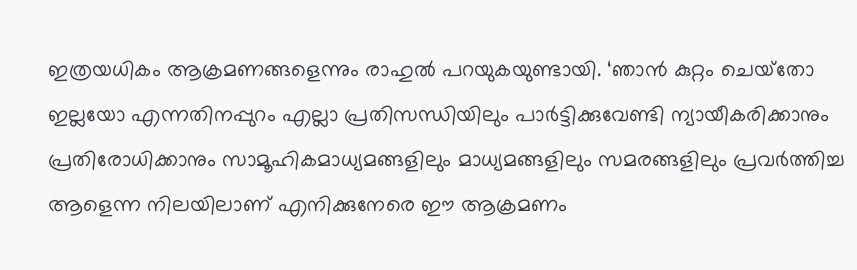ഇത്രയധികം ആക്രമണങ്ങളെന്നും രാഹുല്‍ പറയുകയുണ്ടായി. ‘ഞാന്‍ കുറ്റം ചെയ്‌തോ ഇല്ലയോ എന്നതിനപ്പുറം എല്ലാ പ്രതിസന്ധിയിലും പാര്‍ട്ടിക്കുവേണ്ടി ന്യായീകരിക്കാനും പ്രതിരോധിക്കാനും സാമൂഹികമാധ്യമങ്ങളിലും മാധ്യമങ്ങളിലും സമരങ്ങളിലും പ്രവര്‍ത്തിച്ച ആളെന്ന നിലയിലാണ് എനിക്കുനേരെ ഈ ആക്രമണം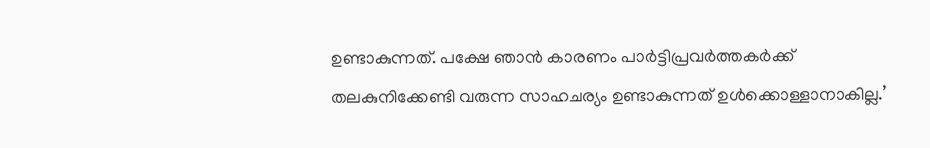ഉണ്ടാകുന്നത്. പക്ഷേ ഞാന്‍ കാരണം പാര്‍ട്ടിപ്രവര്‍ത്തകര്‍ക്ക് തലകുനിക്കേണ്ടി വരുന്ന സാഹചര്യം ഉണ്ടാകുന്നത് ഉള്‍ക്കൊള്ളാനാകില്ല.’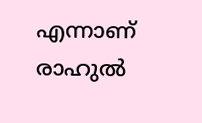എന്നാണ് രാഹുല്‍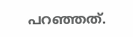പറഞ്ഞത്.